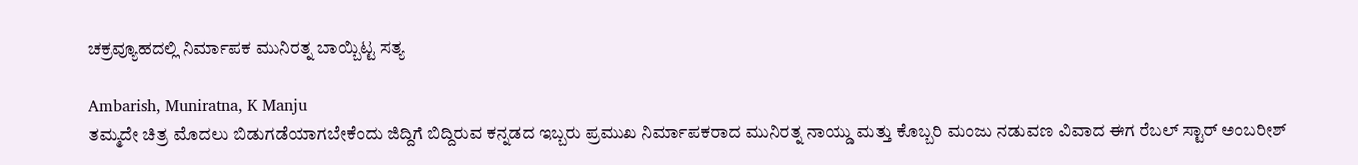ಚಕ್ರವ್ಯೂಹದಲ್ಲಿ ನಿರ್ಮಾಪಕ ಮುನಿರತ್ನ ಬಾಯ್ಬಿಟ್ಟ ಸತ್ಯ

Ambarish, Muniratna, K Manju
ತಮ್ಮದೇ ಚಿತ್ರ ಮೊದಲು ಬಿಡುಗಡೆಯಾಗಬೇಕೆಂದು ಜಿದ್ದಿಗೆ ಬಿದ್ದಿರುವ ಕನ್ನಡದ ಇಬ್ಬರು ಪ್ರಮುಖ ನಿರ್ಮಾಪಕರಾದ ಮುನಿರತ್ನ ನಾಯ್ಡು ಮತ್ತು ಕೊಬ್ಬರಿ ಮಂಜು ನಡುವಣ ವಿವಾದ ಈಗ ರೆಬಲ್ ಸ್ಟಾರ್ ಅಂಬರೀಶ್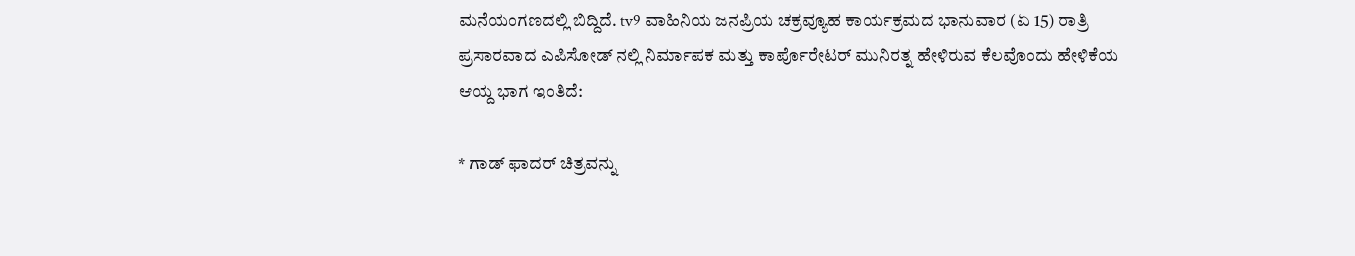ಮನೆಯಂಗಣದಲ್ಲಿ ಬಿದ್ದಿದೆ. tv9 ವಾಹಿನಿಯ ಜನಪ್ರಿಯ ಚಕ್ರವ್ಯೂಹ ಕಾರ್ಯಕ್ರಮದ ಭಾನುವಾರ (ಏ 15) ರಾತ್ರಿ ಪ್ರಸಾರವಾದ ಎಪಿಸೋಡ್ ನಲ್ಲಿ ನಿರ್ಮಾಪಕ ಮತ್ತು ಕಾರ್ಪೊರೇಟರ್ ಮುನಿರತ್ನ ಹೇಳಿರುವ ಕೆಲವೊಂದು ಹೇಳಿಕೆಯ ಆಯ್ದ ಭಾಗ ಇಂತಿದೆ:

* ಗಾಡ್ ಫಾದರ್ ಚಿತ್ರವನ್ನು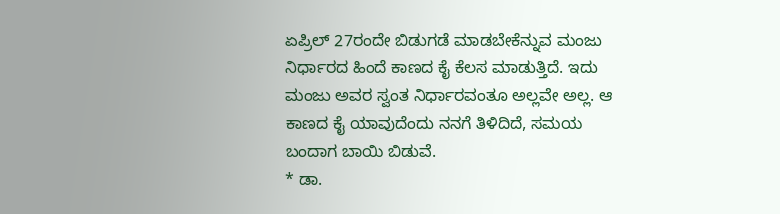ಏಪ್ರಿಲ್ 27ರಂದೇ ಬಿಡುಗಡೆ ಮಾಡಬೇಕೆನ್ನುವ ಮಂಜು ನಿರ್ಧಾರದ ಹಿಂದೆ ಕಾಣದ ಕೈ ಕೆಲಸ ಮಾಡುತ್ತಿದೆ. ಇದು ಮಂಜು ಅವರ ಸ್ವಂತ ನಿರ್ಧಾರವಂತೂ ಅಲ್ಲವೇ ಅಲ್ಲ. ಆ ಕಾಣದ ಕೈ ಯಾವುದೆಂದು ನನಗೆ ತಿಳಿದಿದೆ, ಸಮಯ ಬಂದಾಗ ಬಾಯಿ ಬಿಡುವೆ.
* ಡಾ.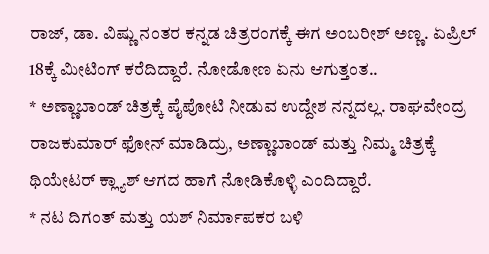ರಾಜ್, ಡಾ. ವಿಷ್ಣು ನಂತರ ಕನ್ನಡ ಚಿತ್ರರಂಗಕ್ಕೆ ಈಗ ಅಂಬರೀಶ್ ಅಣ್ಣ. ಏಪ್ರಿಲ್ 18ಕ್ಕೆ ಮೀಟಿಂಗ್ ಕರೆದಿದ್ದಾರೆ. ನೋಡೋಣ ಏನು ಆಗುತ್ತಂತ..
* ಅಣ್ಣಾಬಾಂಡ್ ಚಿತ್ರಕ್ಕೆ ಪೈಪೋಟಿ ನೀಡುವ ಉದ್ದೇಶ ನನ್ನದಲ್ಲ. ರಾಘವೇಂದ್ರ ರಾಜಕುಮಾರ್ ಫೋನ್ ಮಾಡಿದ್ರು, ಅಣ್ಣಾಬಾಂಡ್ ಮತ್ತು ನಿಮ್ಮ ಚಿತ್ರಕ್ಕೆ ಥಿಯೇಟರ್ ಕ್ಲ್ಯಾಶ್ ಆಗದ ಹಾಗೆ ನೋಡಿಕೊಳ್ಳಿ ಎಂದಿದ್ದಾರೆ.
* ನಟ ದಿಗಂತ್ ಮತ್ತು ಯಶ್ ನಿರ್ಮಾಪಕರ ಬಳಿ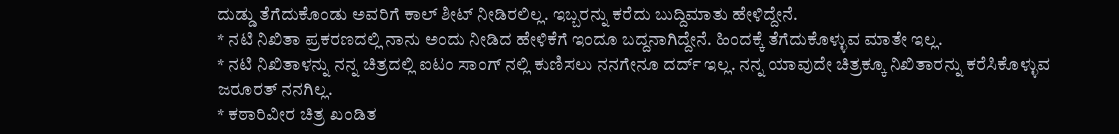ದುಡ್ಡು ತೆಗೆದುಕೊಂಡು ಅವರಿಗೆ ಕಾಲ್ ಶೀಟ್ ನೀಡಿರಲಿಲ್ಲ. ಇಬ್ಬರನ್ನು ಕರೆದು ಬುದ್ದಿಮಾತು ಹೇಳಿದ್ದೇನೆ.
* ನಟಿ ನಿಖಿತಾ ಪ್ರಕರಣದಲ್ಲಿ ನಾನು ಅಂದು ನೀಡಿದ ಹೇಳಿಕೆಗೆ ಇಂದೂ ಬದ್ದನಾಗಿದ್ದೇನೆ. ಹಿಂದಕ್ಕೆ ತೆಗೆದುಕೊಳ್ಳುವ ಮಾತೇ ಇಲ್ಲ.
* ನಟಿ ನಿಖಿತಾಳನ್ನು ನನ್ನ ಚಿತ್ರದಲ್ಲಿ ಐಟಂ ಸಾಂಗ್ ನಲ್ಲಿ ಕುಣಿಸಲು ನನಗೇನೂ ದರ್ದ್ ಇಲ್ಲ. ನನ್ನ ಯಾವುದೇ ಚಿತ್ರಕ್ಕೂ ನಿಖಿತಾರನ್ನು ಕರೆಸಿಕೊಳ್ಳುವ ಜರೂರತ್ ನನಗಿಲ್ಲ.
* ಕಠಾರಿವೀರ ಚಿತ್ರ ಖಂಡಿತ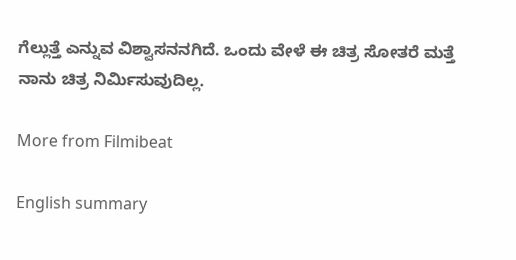ಗೆಲ್ಲುತ್ತೆ ಎನ್ನುವ ವಿಶ್ವಾಸನನಗಿದೆ. ಒಂದು ವೇಳೆ ಈ ಚಿತ್ರ ಸೋತರೆ ಮತ್ತೆ ನಾನು ಚಿತ್ರ ನಿರ್ಮಿಸುವುದಿಲ್ಲ.

More from Filmibeat

English summary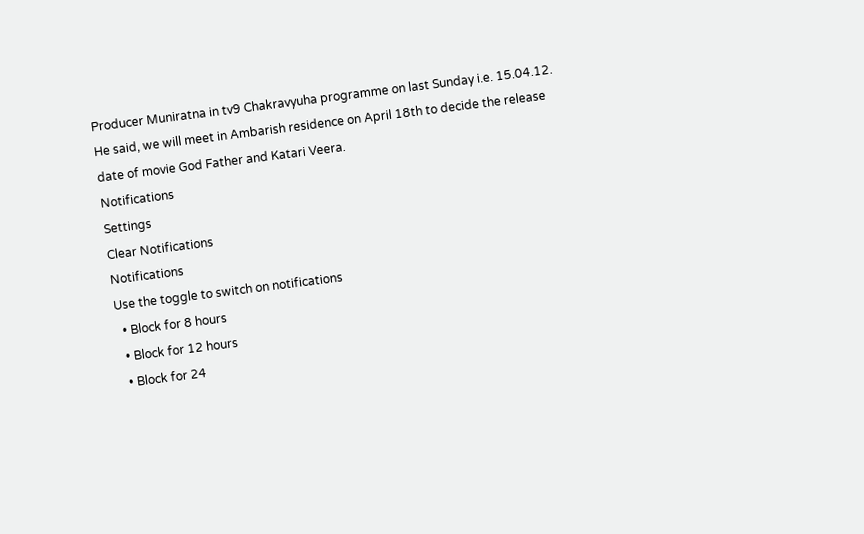Producer Muniratna in tv9 Chakravyuha programme on last Sunday i.e. 15.04.12. He said, we will meet in Ambarish residence on April 18th to decide the release date of movie God Father and Katari Veera.
Notifications
Settings
Clear Notifications
Notifications
Use the toggle to switch on notifications
  • Block for 8 hours
  • Block for 12 hours
  • Block for 24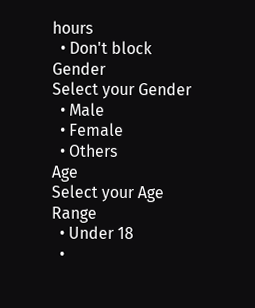hours
  • Don't block
Gender
Select your Gender
  • Male
  • Female
  • Others
Age
Select your Age Range
  • Under 18
  •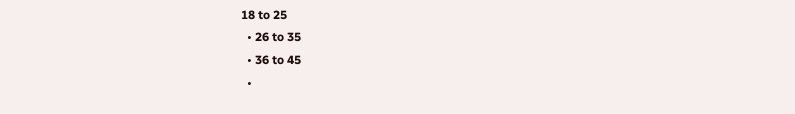18 to 25
  • 26 to 35
  • 36 to 45
  •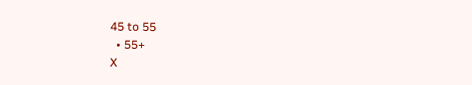45 to 55
  • 55+
X